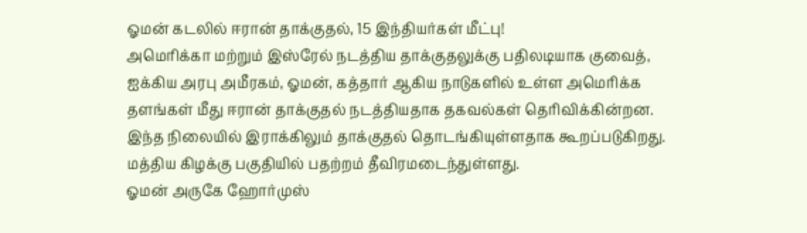ஓமன் கடலில் ஈரான் தாக்குதல், 15 இந்தியர்கள் மீட்பு!
அமெரிக்கா மற்றும் இஸ்ரேல் நடத்திய தாக்குதலுக்கு பதிலடியாக குவைத், ஐக்கிய அரபு அமீரகம், ஓமன், கத்தார் ஆகிய நாடுகளில் உள்ள அமெரிக்க தளங்கள் மீது ஈரான் தாக்குதல் நடத்தியதாக தகவல்கள் தெரிவிக்கின்றன. இந்த நிலையில் இராக்கிலும் தாக்குதல் தொடங்கியுள்ளதாக கூறப்படுகிறது. மத்திய கிழக்கு பகுதியில் பதற்றம் தீவிரமடைந்துள்ளது.
ஓமன் அருகே ஹோர்முஸ்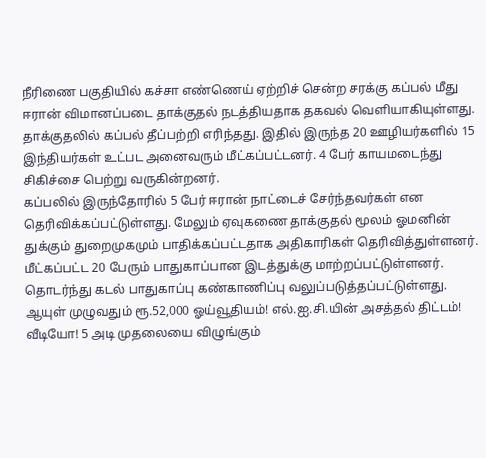நீரிணை பகுதியில் கச்சா எண்ணெய் ஏற்றிச் சென்ற சரக்கு கப்பல் மீது ஈரான் விமானப்படை தாக்குதல் நடத்தியதாக தகவல் வெளியாகியுள்ளது. தாக்குதலில் கப்பல் தீப்பற்றி எரிந்தது. இதில் இருந்த 20 ஊழியர்களில் 15 இந்தியர்கள் உட்பட அனைவரும் மீட்கப்பட்டனர். 4 பேர் காயமடைந்து சிகிச்சை பெற்று வருகின்றனர்.
கப்பலில் இருந்தோரில் 5 பேர் ஈரான் நாட்டைச் சேர்ந்தவர்கள் என தெரிவிக்கப்பட்டுள்ளது. மேலும் ஏவுகணை தாக்குதல் மூலம் ஓமனின் துக்கும் துறைமுகமும் பாதிக்கப்பட்டதாக அதிகாரிகள் தெரிவித்துள்ளனர். மீட்கப்பட்ட 20 பேரும் பாதுகாப்பான இடத்துக்கு மாற்றப்பட்டுள்ளனர். தொடர்ந்து கடல் பாதுகாப்பு கண்காணிப்பு வலுப்படுத்தப்பட்டுள்ளது.
ஆயுள் முழுவதும் ரூ.52,000 ஓய்வூதியம்! எல்.ஐ.சி.யின் அசத்தல் திட்டம்!
வீடியோ! 5 அடி முதலையை விழுங்கும்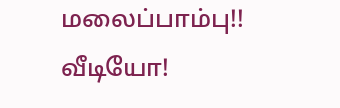மலைப்பாம்பு!!
வீடியோ!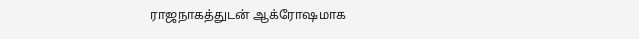ராஜநாகத்துடன் ஆக்ரோஷமாக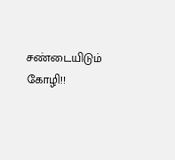சண்டையிடும் கோழி!!